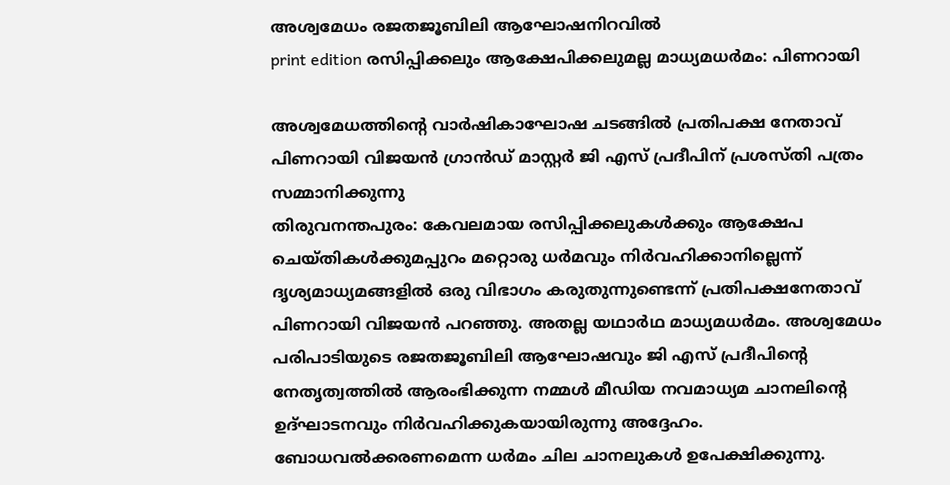അശ്വമേധം രജതജൂബിലി ആഘോഷനിറവിൽ
print edition രസിപ്പിക്കലും ആക്ഷേപിക്കലുമല്ല മാധ്യമധർമം: പിണറായി

അശ്വമേധത്തിന്റെ വാർഷികാഘോഷ ചടങ്ങിൽ പ്രതിപക്ഷ നേതാവ് പിണറായി വിജയൻ ഗ്രാൻഡ് മാസ്റ്റർ ജി എസ് പ്രദീപിന് പ്രശസ്തി പത്രം സമ്മാനിക്കുന്നു
തിരുവനന്തപുരം: കേവലമായ രസിപ്പിക്കലുകൾക്കും ആക്ഷേപ ചെയ്തികൾക്കുമപ്പുറം മറ്റൊരു ധർമവും നിർവഹിക്കാനില്ലെന്ന് ദൃശ്യമാധ്യമങ്ങളിൽ ഒരു വിഭാഗം കരുതുന്നുണ്ടെന്ന് പ്രതിപക്ഷനേതാവ് പിണറായി വിജയൻ പറഞ്ഞു. അതല്ല യഥാർഥ മാധ്യമധർമം. അശ്വമേധം പരിപാടിയുടെ രജതജൂബിലി ആഘോഷവും ജി എസ് പ്രദീപിന്റെ നേതൃത്വത്തിൽ ആരംഭിക്കുന്ന നമ്മൾ മീഡിയ നവമാധ്യമ ചാനലിന്റെ ഉദ്ഘാടനവും നിർവഹിക്കുകയായിരുന്നു അദ്ദേഹം.
ബോധവൽക്കരണമെന്ന ധർമം ചില ചാനലുകൾ ഉപേക്ഷിക്കുന്നു.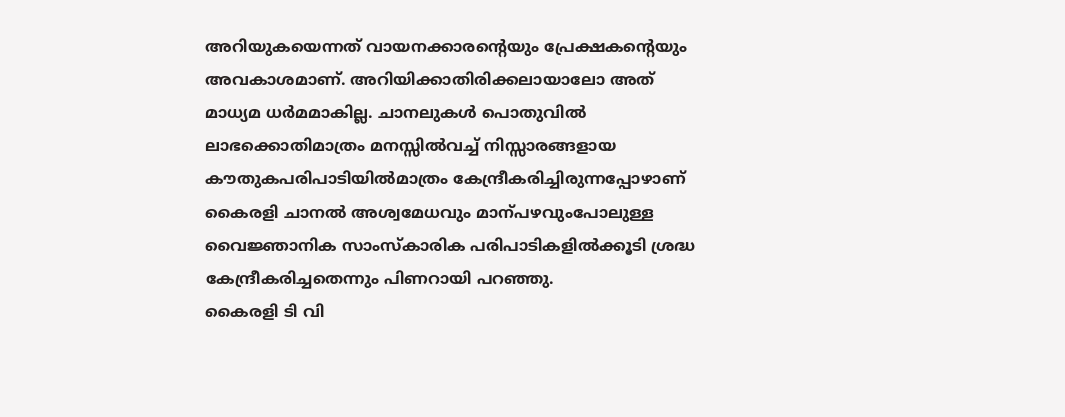അറിയുകയെന്നത് വായനക്കാരന്റെയും പ്രേക്ഷകന്റെയും അവകാശമാണ്. അറിയിക്കാതിരിക്കലായാലോ അത് മാധ്യമ ധർമമാകില്ല. ചാനലുകൾ പൊതുവിൽ ലാഭക്കൊതിമാത്രം മനസ്സിൽവച്ച് നിസ്സാരങ്ങളായ കൗതുകപരിപാടിയിൽമാത്രം കേന്ദ്രീകരിച്ചിരുന്നപ്പോഴാണ് കൈരളി ചാനൽ അശ്വമേധവും മാന്പഴവുംപോലുള്ള വൈജ്ഞാനിക സാംസ്കാരിക പരിപാടികളിൽക്കൂടി ശ്രദ്ധ കേന്ദ്രീകരിച്ചതെന്നും പിണറായി പറഞ്ഞു.
കൈരളി ടി വി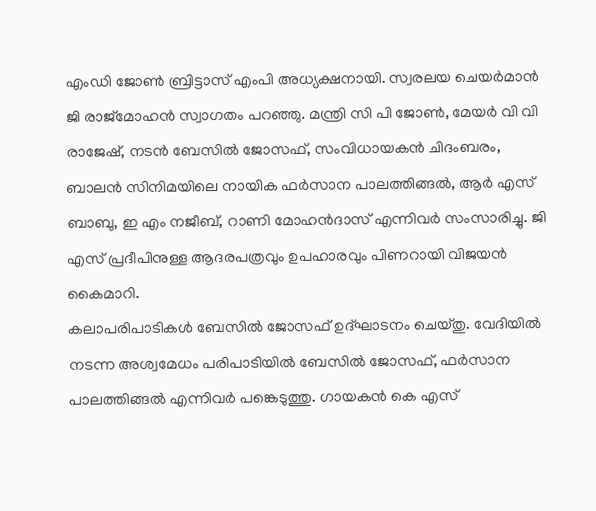എംഡി ജോൺ ബ്രിട്ടാസ് എംപി അധ്യക്ഷനായി. സ്വരലയ ചെയർമാൻ ജി രാജ്മോഹൻ സ്വാഗതം പറഞ്ഞു. മന്ത്രി സി പി ജോൺ, മേയർ വി വി രാജേഷ്, നടൻ ബേസിൽ ജോസഫ്, സംവിധായകൻ ചിദംബരം, ബാലൻ സിനിമയിലെ നായിക ഫർസാന പാലത്തിങ്ങൽ, ആർ എസ് ബാബു, ഇ എം നജീബ്, റാണി മോഹൻദാസ് എന്നിവർ സംസാരിച്ചു. ജി എസ് പ്രദീപിനുള്ള ആദരപത്രവും ഉപഹാരവും പിണറായി വിജയൻ കൈമാറി.
കലാപരിപാടികൾ ബേസിൽ ജോസഫ് ഉദ്ഘാടനം ചെയ്തു. വേദിയിൽ നടന്ന അശ്വമേധം പരിപാടിയിൽ ബേസിൽ ജോസഫ്, ഫർസാന പാലത്തിങ്ങൽ എന്നിവർ പങ്കെടുത്തു. ഗായകൻ കെ എസ്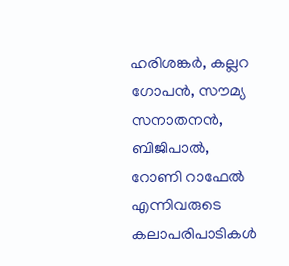ഹരിശങ്കർ, കല്ലറ ഗോപൻ, സൗമ്യ സനാതനൻ, ബിജിപാൽ, റോണി റാഫേൽ എന്നിവരുടെ കലാപരിപാടികൾ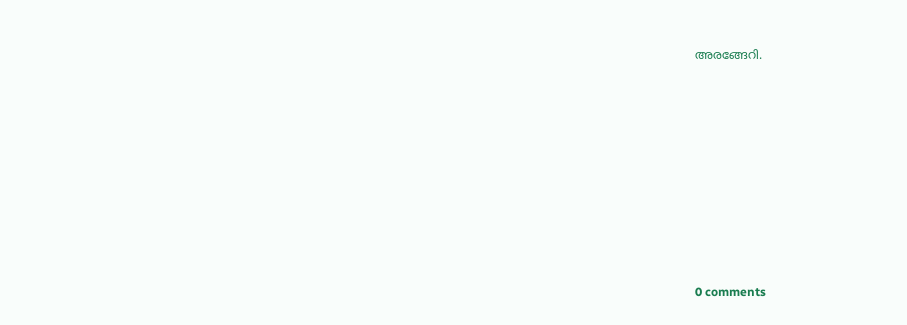അരങ്ങേറി.










0 comments